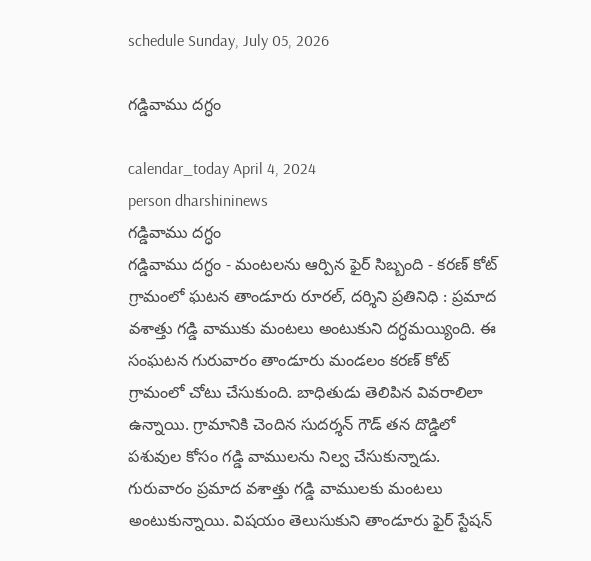schedule Sunday, July 05, 2026

గడ్డివాము దగ్ధం

calendar_today April 4, 2024
person dharshininews
గడ్డివాము దగ్ధం
గడ్డివాము దగ్ధం - మంటలను ఆర్పిన ఫైర్ సిబ్బంది - కరణ్ కోట్ గ్రామంలో ఘటన తాండూరు రూరల్, దర్శిని ప్రతినిధి : ప్రమాద వశాత్తు గడ్డి వాముకు మంటలు అంటుకుని దగ్ధమయ్యింది. ఈ సంఘటన గురువారం తాండూరు మండలం కరణ్ కోట్ గ్రామంలో చోటు చేసుకుంది. బాధితుడు తెలిపిన వివరాలిలా ఉన్నాయి. గ్రామానికి చెందిన సుదర్శన్ గౌడ్ తన దొడ్డిలో పశువుల కోసం గడ్డి వాములను నిల్వ చేసుకున్నాడు. గురువారం ప్రమాద వశాత్తు గడ్డి వాములకు మంటలు అంటుకున్నాయి. విషయం తెలుసుకుని తాండూరు ఫైర్ స్టేషన్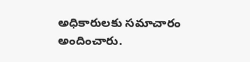అధికారులకు సమాచారం అందించారు.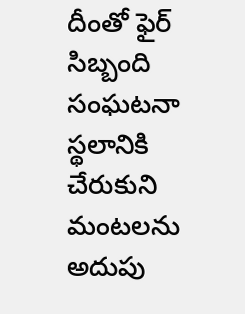దీంతో ఫైర్ సిబ్బంది సంఘటనా స్థలానికి చేరుకుని మంటలను అదుపు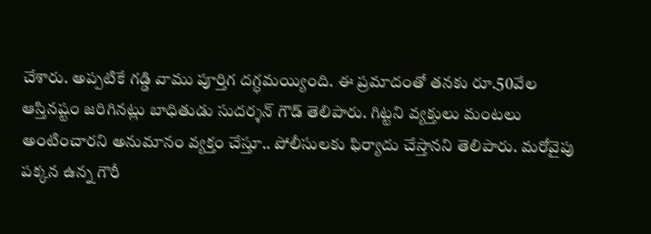చేశారు. అప్పటికే గడ్డి వాము పూర్తిగ దగ్ధమయ్యింది. ఈ ప్రమాదంతో తనకు రూ.50వేల ఆస్తినష్టం జరిగినట్లు బాధితుడు సుదర్శన్ గౌడ్ తెలిపారు. గిట్టని వ్యక్తులు మంటలు అంటించారని అనుమానం వ్యక్తం చేస్తూ.. పోలీసులకు ఫిర్యాదు చేస్తానని తెలిపారు. మరోవైపు పక్కన ఉన్న గౌరీ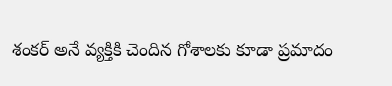శంకర్ అనే వ్యక్తికి చెందిన గోశాలకు కూడా ప్రమాదం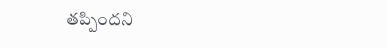తప్పిందని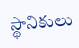స్థానికులు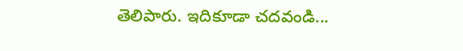తెలిపారు. ఇదికూడా చదవండి...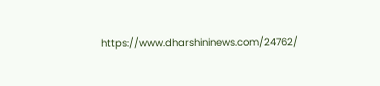https://www.dharshininews.com/24762/